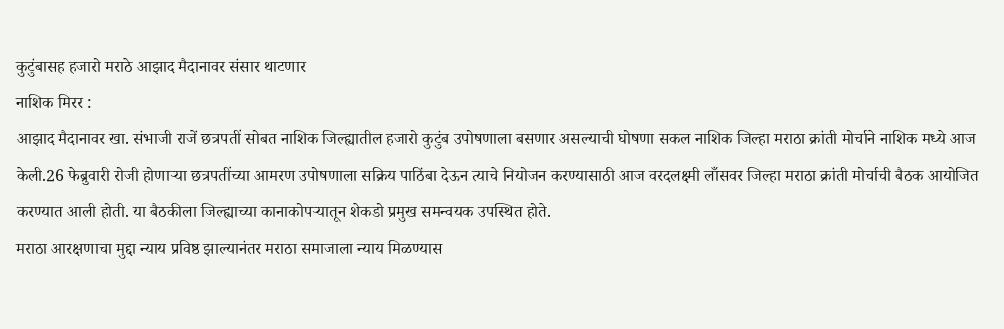कुटुंबासह हजारो मराठे आझाद मैदानावर संसार थाटणार
नाशिक मिरर :
आझाद मैदानावर खा. संभाजी राजें छत्रपतीं सोबत नाशिक जिल्ह्यातील हजारो कुटुंब उपोषणाला बसणार असल्याची घोषणा सकल नाशिक जिल्हा मराठा क्रांती मोर्चाने नाशिक मध्ये आज केली.26 फेब्रुवारी रोजी होणाऱ्या छत्रपतींच्या आमरण उपोषणाला सक्रिय पाठिंबा देऊन त्याचे नियोजन करण्यासाठी आज वरदलक्ष्मी लाँसवर जिल्हा मराठा क्रांती मोर्चाची बैठक आयोजित करण्यात आली होती. या बैठकीला जिल्ह्याच्या कानाकोपऱ्यातून शेकडो प्रमुख समन्वयक उपस्थित होते.
मराठा आरक्षणाचा मुद्दा न्याय प्रविष्ठ झाल्यानंतर मराठा समाजाला न्याय मिळण्यास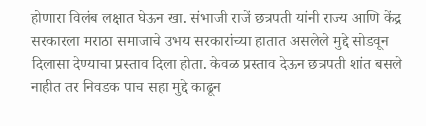होणारा विलंब लक्षात घेऊन खा. संभाजी राजें छत्रपती यांनी राज्य आणि केंद्र सरकारला मराठा समाजाचे उभय सरकारांच्या हातात असलेले मुद्दे सोडवून दिलासा देण्याचा प्रस्ताव दिला होता. केवळ प्रस्ताव देऊन छत्रपती शांत बसले नाहीत तर निवडक पाच सहा मुद्दे काढून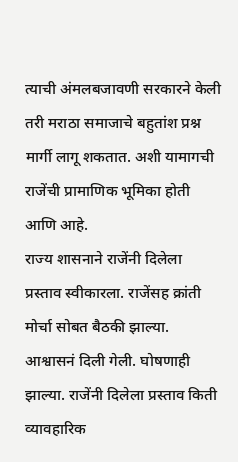त्याची अंमलबजावणी सरकारने केली तरी मराठा समाजाचे बहुतांश प्रश्न मार्गी लागू शकतात. अशी यामागची राजेंची प्रामाणिक भूमिका होती आणि आहे.
राज्य शासनाने राजेंनी दिलेला प्रस्ताव स्वीकारला. राजेंसह क्रांती मोर्चा सोबत बैठकी झाल्या. आश्वासनं दिली गेली. घोषणाही झाल्या. राजेंनी दिलेला प्रस्ताव किती व्यावहारिक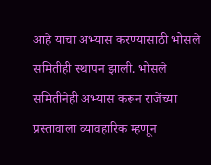आहे याचा अभ्यास करण्यासाठी भोसले समितीही स्थापन झाली. भोसले समितीनेही अभ्यास करून राजेंच्या प्रस्तावाला व्यावहारिक म्हणून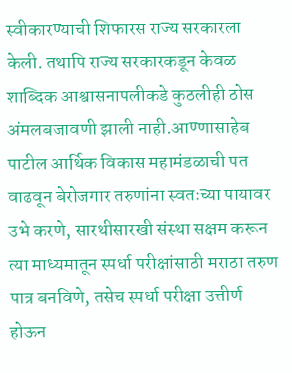स्वीकारण्याची शिफारस राज्य सरकारला केली. तथापि राज्य सरकारकडून केवळ शाब्दिक आश्वासनापलीकडे कुठलीही ठोस अंमलबजावणी झाली नाही.आण्णासाहेब पाटील आर्थिक विकास महामंडळाची पत वाढवून बेरोजगार तरुणांना स्वतःच्या पायावर उभे करणे, सारथीसारखी संस्था सक्षम करून त्या माध्यमातून स्पर्धा परीक्षांसाठी मराठा तरुण पात्र बनविणे, तसेच स्पर्धा परीक्षा उत्तीर्ण होऊन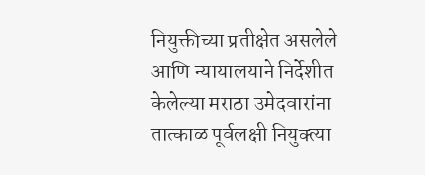नियुक्तीच्या प्रतीक्षेत असलेले आणि न्यायालयाने निर्देशीत केलेल्या मराठा उमेदवारांना तात्काळ पूर्वलक्षी नियुक्त्या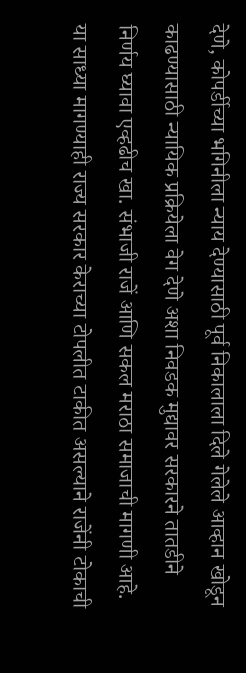देणे, कोपर्डीच्या भगिनीला न्याय देण्यासाठी पूर्व निकालाला दिले गेलेले आव्हान खोडून काढण्यासाठी न्यायिक प्रक्रियेला वेग देणे अशा निवडक मुद्यावर सरकारने तातडीने निर्णय घ्यावा एव्हढीच खा. संभाजी राजें आणि सकल मराठा समाजाची मागणी आहे. या साध्या मागण्याही राज्य सरकार केराच्या टोपलीत टाकीत असल्याने राजेंनी टोकाची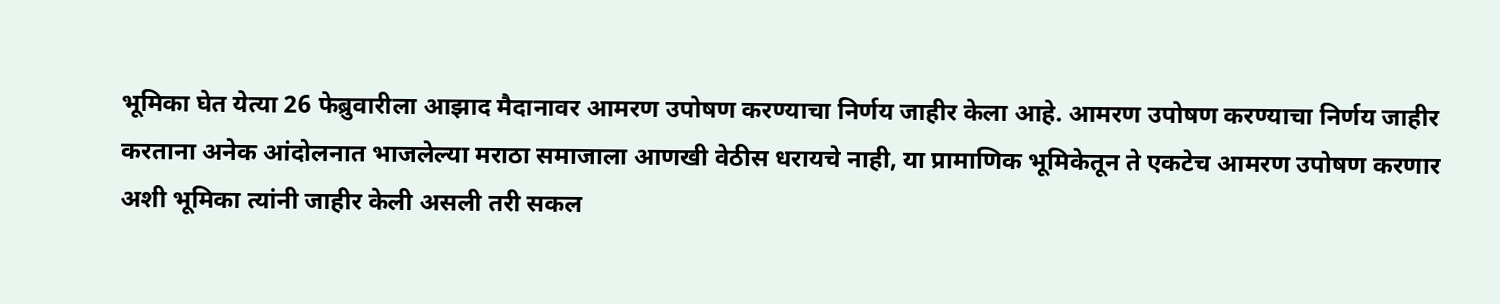भूमिका घेत येत्या 26 फेब्रुवारीला आझाद मैदानावर आमरण उपोषण करण्याचा निर्णय जाहीर केला आहे. आमरण उपोषण करण्याचा निर्णय जाहीर करताना अनेक आंदोलनात भाजलेल्या मराठा समाजाला आणखी वेठीस धरायचे नाही, या प्रामाणिक भूमिकेतून ते एकटेच आमरण उपोषण करणार अशी भूमिका त्यांनी जाहीर केली असली तरी सकल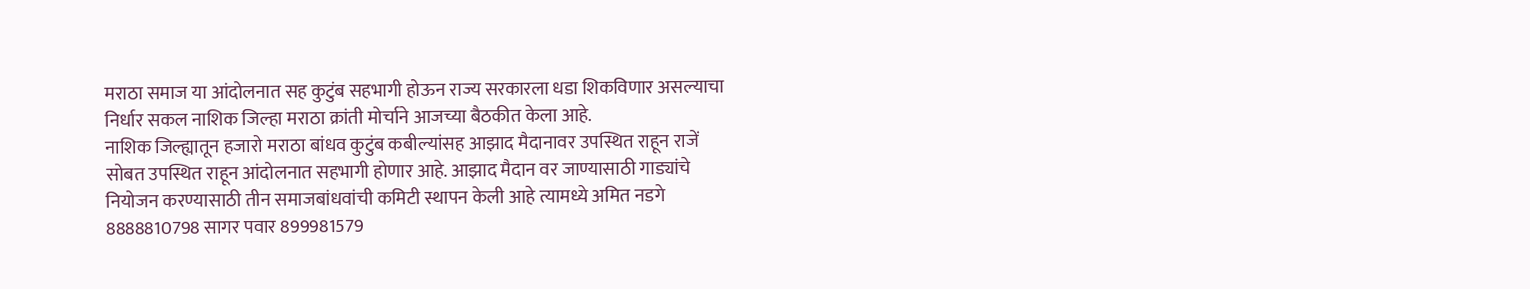मराठा समाज या आंदोलनात सह कुटुंब सहभागी होऊन राज्य सरकारला धडा शिकविणार असल्याचा निर्धार सकल नाशिक जिल्हा मराठा क्रांती मोर्चाने आजच्या बैठकीत केला आहे.
नाशिक जिल्ह्यातून हजारो मराठा बांधव कुटुंब कबील्यांसह आझाद मैदानावर उपस्थित राहून राजें सोबत उपस्थित राहून आंदोलनात सहभागी होणार आहे. आझाद मैदान वर जाण्यासाठी गाड्यांचे नियोजन करण्यासाठी तीन समाजबांधवांची कमिटी स्थापन केली आहे त्यामध्ये अमित नडगे 8888810798 सागर पवार 899981579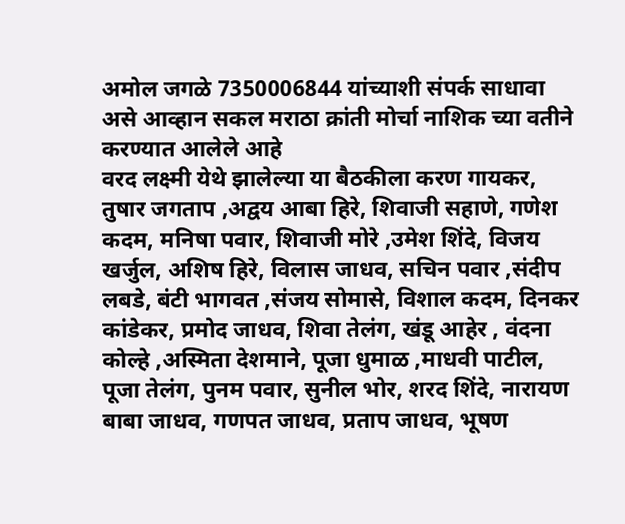अमोल जगळे 7350006844 यांच्याशी संपर्क साधावा असे आव्हान सकल मराठा क्रांती मोर्चा नाशिक च्या वतीने करण्यात आलेले आहे
वरद लक्ष्मी येथे झालेल्या या बैठकीला करण गायकर, तुषार जगताप ,अद्वय आबा हिरे, शिवाजी सहाणे, गणेश कदम, मनिषा पवार, शिवाजी मोरे ,उमेश शिंदे, विजय खर्जुल, अशिष हिरे, विलास जाधव, सचिन पवार ,संदीप लबडे, बंटी भागवत ,संजय सोमासे, विशाल कदम, दिनकर कांडेकर, प्रमोद जाधव, शिवा तेलंग, खंडू आहेर , वंदना कोल्हे ,अस्मिता देशमाने, पूजा धुमाळ ,माधवी पाटील, पूजा तेलंग, पुनम पवार, सुनील भोर, शरद शिंदे, नारायण बाबा जाधव, गणपत जाधव, प्रताप जाधव, भूषण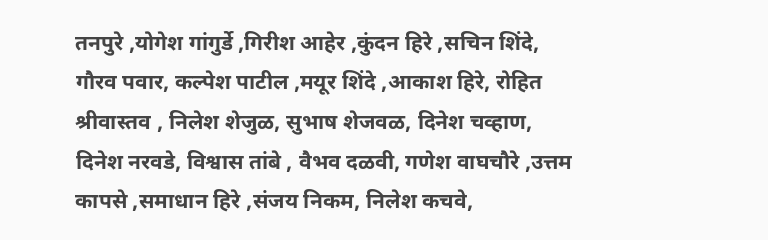तनपुरे ,योगेश गांगुर्डे ,गिरीश आहेर ,कुंदन हिरे ,सचिन शिंदे, गौरव पवार, कल्पेश पाटील ,मयूर शिंदे ,आकाश हिरे, रोहित श्रीवास्तव , निलेश शेजुळ, सुभाष शेजवळ, दिनेश चव्हाण, दिनेश नरवडे, विश्वास तांबे , वैभव दळवी, गणेश वाघचौरे ,उत्तम कापसे ,समाधान हिरे ,संजय निकम, निलेश कचवे,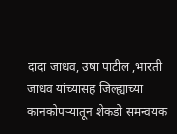दादा जाधव, उषा पाटील ,भारती जाधव यांच्यासह जिल्ह्याच्या कानकोपऱ्यातून शेकडो समन्वयक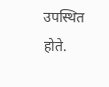उपस्थित होते.